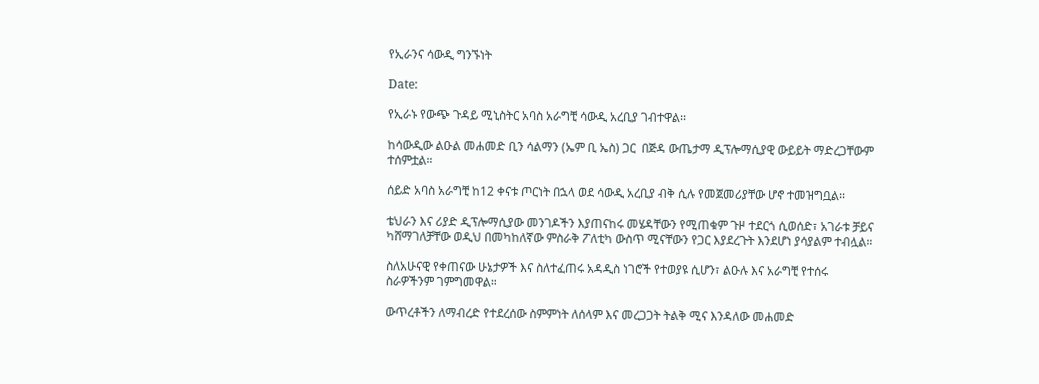የኢራንና ሳውዲ ግንኙነት

Date:

የኢራኑ የውጭ ጉዳይ ሚኒስትር አባስ አራግቺ ሳውዲ አረቢያ ገብተዋል፡፡

ከሳውዲው ልዑል መሐመድ ቢን ሳልማን (ኤም ቢ ኤስ) ጋር  በጅዳ ውጤታማ ዲፕሎማሲያዊ ውይይት ማድረጋቸውም ተሰምቷል።

ሰይድ አባስ አራግቺ ከ12 ቀናቱ ጦርነት በኋላ ወደ ሳውዲ አረቢያ ብቅ ሲሉ የመጀመሪያቸው ሆኖ ተመዝግቧል፡፡

ቴህራን እና ሪያድ ዲፕሎማሲያው መንገዶችን እያጠናከሩ መሄዳቸውን የሚጠቁም ጉዞ ተደርጎ ሲወሰድ፣ አገራቱ ቻይና ካሸማገለቻቸው ወዲህ በመካከለኛው ምስራቅ ፖለቲካ ውስጥ ሚናቸውን የጋር እያደረጉት እንደሆነ ያሳያልም ተብሏል።

ስለአሁናዊ የቀጠናው ሁኔታዎች እና ስለተፈጠሩ አዳዲስ ነገሮች የተወያዩ ሲሆን፣ ልዑሉ እና አራግቺ የተሰሩ ስራዎችንም ገምግመዋል።

ውጥረቶችን ለማብረድ የተደረሰው ስምምነት ለሰላም እና መረጋጋት ትልቅ ሚና እንዳለው መሐመድ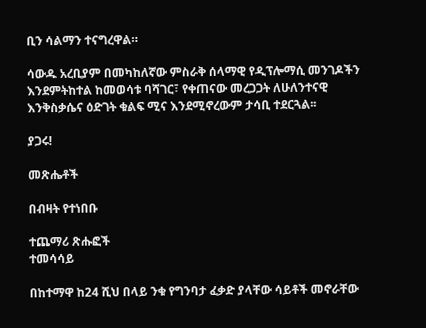ቢን ሳልማን ተናግረዋል።

ሳውዱ አረቢያም በመካከለኛው ምስራቅ ሰላማዊ የዲፕሎማሲ መንገዶችን እንደምትከተል ከመወሳቱ ባሻገር፣ የቀጠናው መረጋጋት ለሁለንተናዊ እንቅስቃሴና ዕድገት ቁልፍ ሚና እንደሚኖረውም ታሳቢ ተደርጓል፡፡

ያጋሩ!

መጽሔቶች

በብዛት የተነበቡ

ተጨማሪ ጽሑፎች
ተመሳሳይ

በከተማዋ ከ24 ሺህ በላይ ንቁ የግንባታ ፈቃድ ያላቸው ሳይቶች መኖራቸው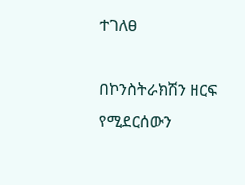ተገለፀ

በኮንስትራክሽን ዘርፍ የሚደርሰውን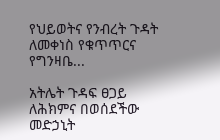የህይወትና የንብረት ጉዳት ለመቀነስ የቁጥጥርና የግንዛቤ...

አትሌት ጉዳፍ ፀጋይ ለሕክምና በወሰደችው መድኃኒት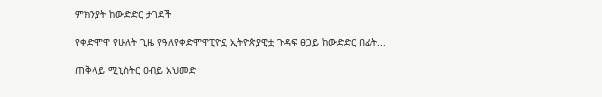ምክንያት ከውድድር ታገደች

የቀድሞዋ የሁለት ጊዜ የዓለየቀድሞዋፒዮኗ ኢትዮጵያዊቷ ጉዳፍ ፀጋይ ከውድድር በፊት...

ጠቅላይ ሚኒስትር ዐብይ አህመድ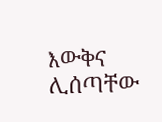እውቅና ሊሰጣቸው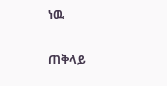ነዉ

ጠቅላይ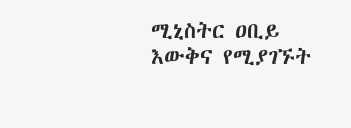ሚኒስትር ዐቢይ እውቅና የሚያገኙት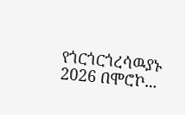የጎርጎርጎረሳዉያኑ 2026 በሞሮኮ...